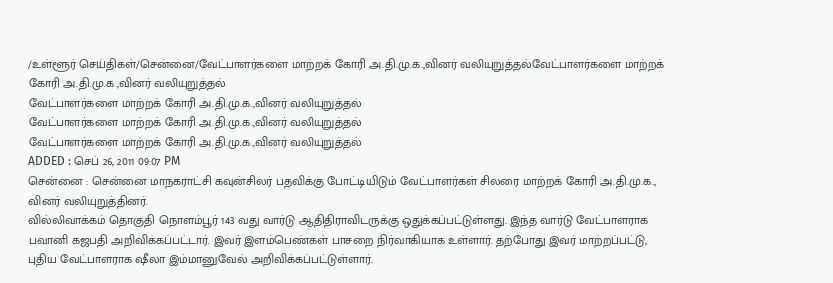/உள்ளூர் செய்திகள்/சென்னை/வேட்பாளர்களை மாற்றக் கோரி அ.தி.மு.க.,வினர் வலியுறுத்தல்வேட்பாளர்களை மாற்றக் கோரி அ.தி.மு.க.,வினர் வலியுறுத்தல்
வேட்பாளர்களை மாற்றக் கோரி அ.தி.மு.க.,வினர் வலியுறுத்தல்
வேட்பாளர்களை மாற்றக் கோரி அ.தி.மு.க.,வினர் வலியுறுத்தல்
வேட்பாளர்களை மாற்றக் கோரி அ.தி.மு.க.,வினர் வலியுறுத்தல்
ADDED : செப் 26, 2011 09:07 PM
சென்னை : சென்னை மாநகராட்சி கவுன்சிலர் பதவிக்கு போட்டியிடும் வேட்பாளர்கள் சிலரை மாற்றக் கோரி அ.தி.மு.க., வினர் வலியுறுத்தினர்.
வில்லிவாக்கம் தொகுதி நொளம்பூர் 143 வது வார்டு ஆதிதிராவிடருக்கு ஒதுக்கப்பட்டுள்ளது. இந்த வார்டு வேட்பாளராக பவானி கஜபதி அறிவிக்கப்பட்டார். இவர் இளம்பெண்கள் பாசறை நிர்வாகியாக உள்ளார். தற்போது இவர் மாற்றப்பட்டு, புதிய வேட்பாளராக ஷீலா இம்மானுவேல் அறிவிக்கப்பட்டுள்ளார்.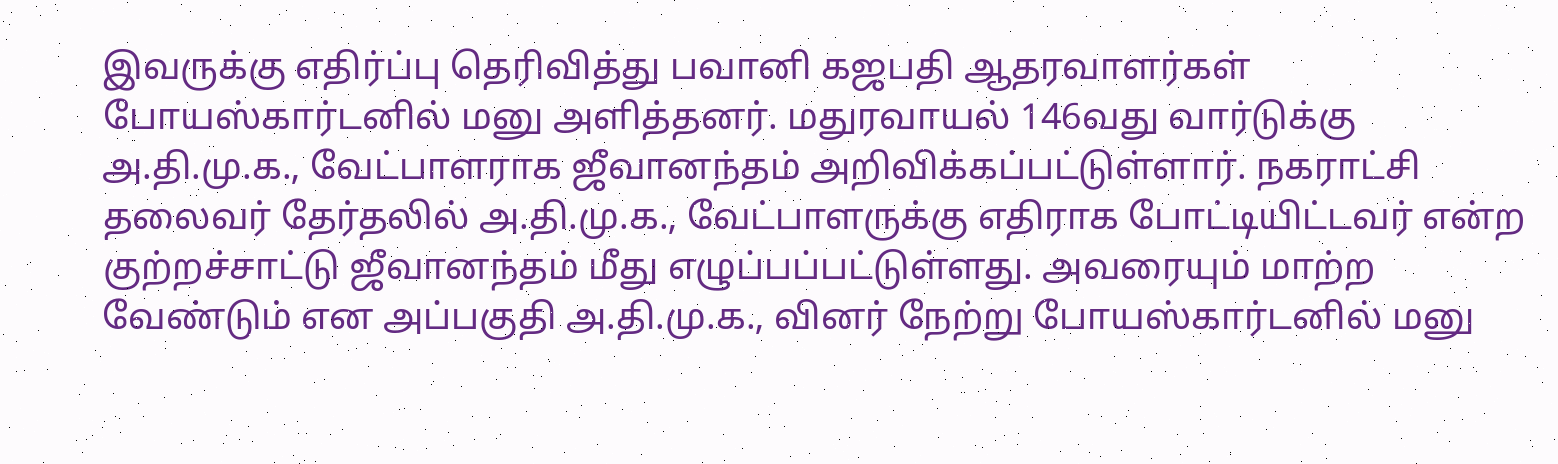இவருக்கு எதிர்ப்பு தெரிவித்து பவானி கஜபதி ஆதரவாளர்கள் போயஸ்கார்டனில் மனு அளித்தனர். மதுரவாயல் 146வது வார்டுக்கு அ.தி.மு.க., வேட்பாளராக ஜீவானந்தம் அறிவிக்கப்பட்டுள்ளார். நகராட்சி தலைவர் தேர்தலில் அ.தி.மு.க., வேட்பாளருக்கு எதிராக போட்டியிட்டவர் என்ற குற்றச்சாட்டு ஜீவானந்தம் மீது எழுப்பப்பட்டுள்ளது. அவரையும் மாற்ற வேண்டும் என அப்பகுதி அ.தி.மு.க., வினர் நேற்று போயஸ்கார்டனில் மனு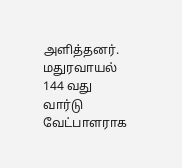அளித்தனர். மதுரவாயல் 144 வது வார்டு வேட்பாளராக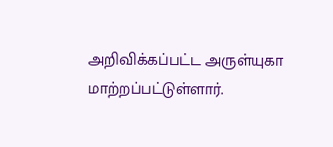அறிவிக்கப்பட்ட அருள்யுகா மாற்றப்பட்டுள்ளார்.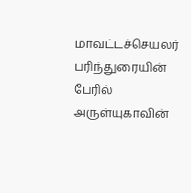மாவட்டச்செயலர் பரிந்துரையின் பேரில் அருள்யுகாவின்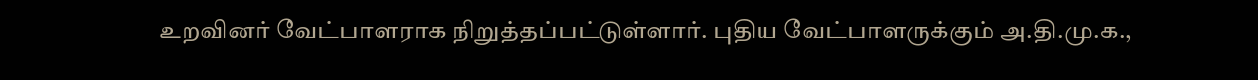உறவினர் வேட்பாளராக நிறுத்தப்பட்டுள்ளார். புதிய வேட்பாளருக்கும் அ.தி.மு.க.,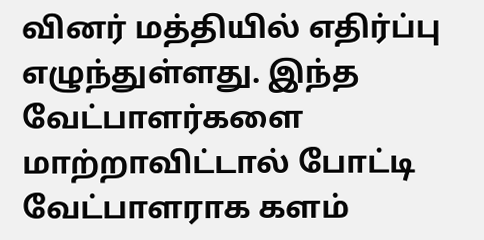வினர் மத்தியில் எதிர்ப்பு எழுந்துள்ளது. இந்த வேட்பாளர்களை மாற்றாவிட்டால் போட்டி வேட்பாளராக களம்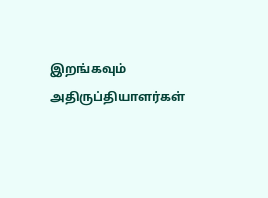இறங்கவும் அதிருப்தியாளர்கள்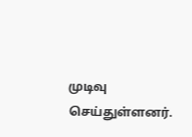முடிவு செய்துள்ளனர்.